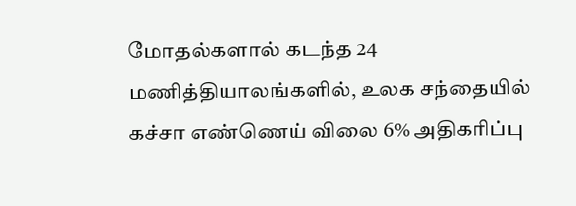மோதல்களால் கடந்த 24 மணித்தியாலங்களில், உலக சந்தையில் கச்சா எண்ணெய் விலை 6% அதிகரிப்பு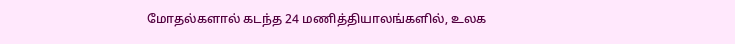மோதல்களால் கடந்த 24 மணித்தியாலங்களில், உலக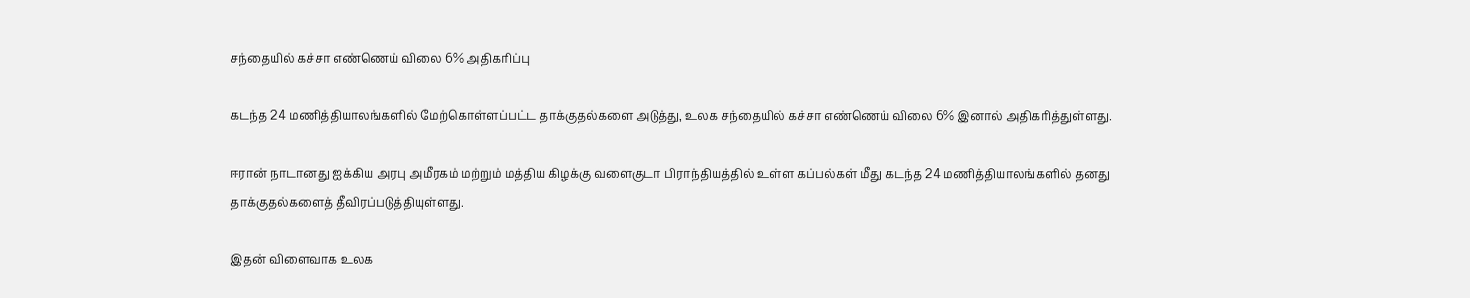சந்தையில் கச்சா எண்ணெய் விலை 6% அதிகரிப்பு

கடந்த 24 மணித்தியாலங்களில் மேற்கொள்ளப்பட்ட தாக்குதல்களை அடுத்து, உலக சந்தையில் கச்சா எண்ணெய் விலை 6% இனால் அதிகரித்துள்ளது.

ஈரான் நாடானது ஐக்கிய அரபு அமீரகம் மற்றும் மத்திய கிழக்கு வளைகுடா பிராந்தியத்தில் உள்ள கப்பல்கள் மீது கடந்த 24 மணித்தியாலங்களில் தனது தாக்குதல்களைத் தீவிரப்படுத்தியுள்ளது.

இதன் விளைவாக உலக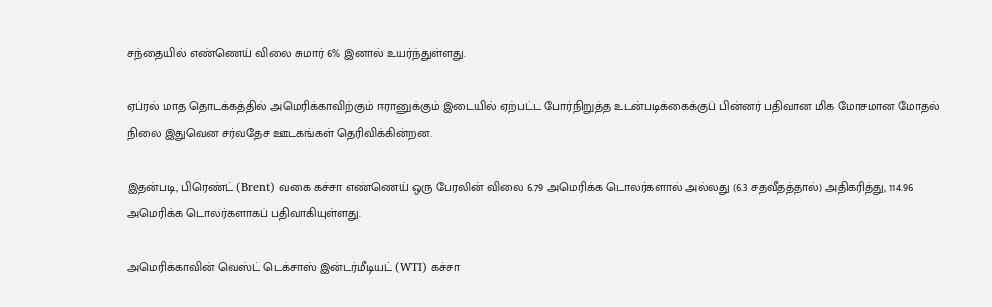சந்தையில் எண்ணெய் விலை சுமார் 6% இனால் உயர்ந்துள்ளது.

ஏப்ரல் மாத தொடக்கத்தில் அமெரிக்காவிற்கும் ஈரானுக்கும் இடையில் ஏற்பட்ட போர்நிறுத்த உடன்படிக்கைக்குப் பின்னர் பதிவான மிக மோசமான மோதல் நிலை இதுவென சர்வதேச ஊடகங்கள் தெரிவிக்கின்றன.

இதன்படி, பிரெண்ட் (Brent) வகை கச்சா எண்ணெய் ஒரு பேரலின் விலை 6.79 அமெரிக்க டொலர்களால் அல்லது (6.3 சதவீதத்தால்) அதிகரித்து, 114.96 அமெரிக்க டொலர்களாகப் பதிவாகியுள்ளது.

அமெரிக்காவின் வெஸ்ட் டெக்சாஸ் இன்டர்மீடியட் (WTI) கச்சா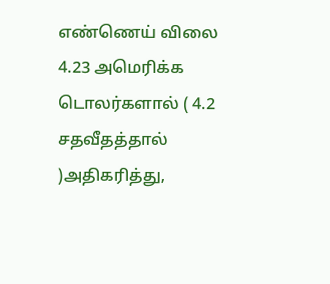எண்ணெய் விலை 4.23 அமெரிக்க டொலர்களால் ( 4.2 சதவீதத்தால் )அதிகரித்து,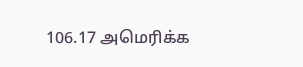106.17 அமெரிக்க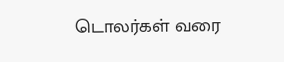டொலர்கள் வரை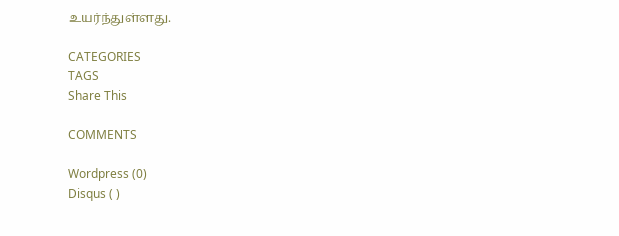உயர்ந்துள்ளது.

CATEGORIES
TAGS
Share This

COMMENTS

Wordpress (0)
Disqus ( )